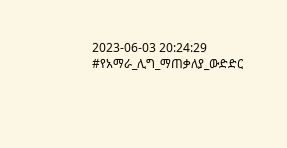2023-06-03 20:24:29
#የአማራ_ሊግ_ማጠቃለያ_ውድድር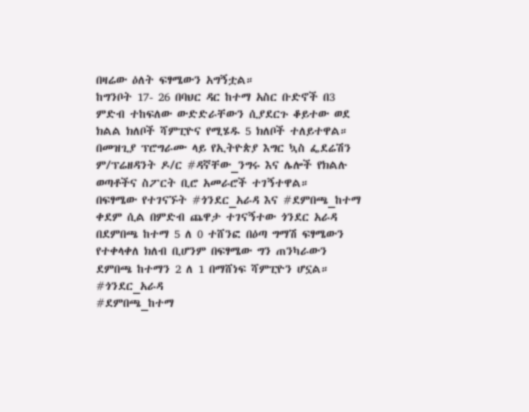በዛሬው ዕለት ፍፃሜውን አግኝቷል።
ከግንቦት 17- 26 በባህር ዳር ከተማ አስር ቡድኖች በ3 ምድብ ተከፍለው ውድድራቸውን ሲያደርጉ ቆይተው ወደ ክልል ክለቦች ሻምፒዮና የሚሄዱ 5 ክለቦች ተለይተዋል።
በመዝጊያ ፕሮግራሙ ላይ የኢትዮጵያ እግር ኳስ ፌደሬሽን ም/ፕሬዘዳንት ዶ/ር #ዳኛቸው_ንግሩ እና ሌሎች የክልሉ ወጣቶችና ስፖርት ቢሮ አመራሮች ተገኝተዋል።
በፍፃሜው የተገናኙት #ጎንደር_አራዳ እና #ደምበጫ_ከተማ ቀደም ሲል በምድብ ጨዋታ ተገናኝተው ጎንደር አራዳ በደምበጫ ከተማ 5 ለ 0 ተሸንፎ በዕጣ ግማሽ ፍፃሜውን የተቀላቀለ ክለብ ቢሆንም በፍፃሜው ግን ጠንካራውን ደምበጫ ከተማን 2 ለ 1 በማሸነፍ ሻምፒዮን ሆኗል።
#ጎንደር_አራዳ
#ደምበጫ_ከተማ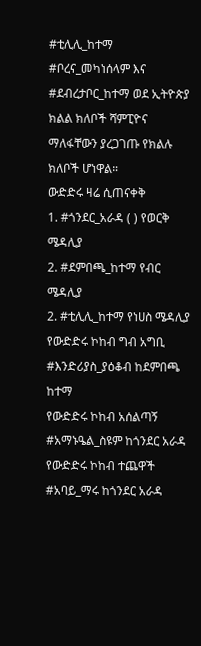#ቲሊሊ_ከተማ
#ቦረና_መካነሰላም እና
#ደብረታቦር_ከተማ ወደ ኢትዮጵያ ክልል ክለቦች ሻምፒዮና ማለፋቸውን ያረጋገጡ የክልሉ ክለቦች ሆነዋል።
ውድድሩ ዛሬ ሲጠናቀቅ
1. #ጎንደር_አራዳ ( ) የወርቅ ሜዳሊያ
2. #ደምበጫ_ከተማ የብር ሜዳሊያ
2. #ቲሊሊ_ከተማ የነሀስ ሜዳሊያ
የውድድሩ ኮከብ ግብ አግቢ
#እንድሪያስ_ያዕቆብ ከደምበጫ ከተማ
የውድድሩ ኮከብ አሰልጣኝ
#አማኑዔል_ስዩም ከጎንደር አራዳ
የውድድሩ ኮከብ ተጨዋች
#አባይ_ማሩ ከጎንደር አራዳ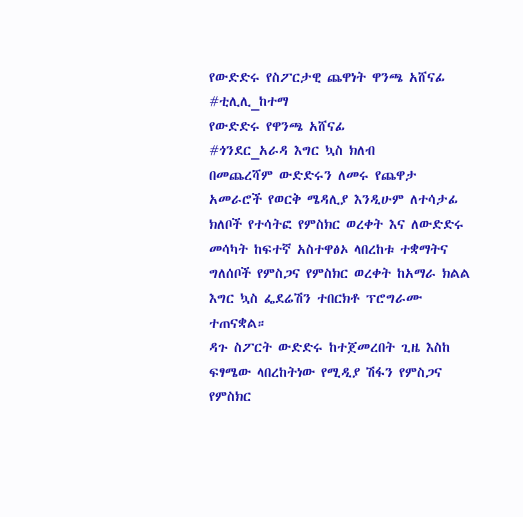የውድድሩ የስፖርታዊ ጨዋነት ዋንጫ አሸናፊ
#ቲሊሊ_ከተማ
የውድድሩ የዋንጫ አሸናፊ
#ጎንደር_አራዳ እግር ኳስ ክለብ
በመጨረሻም ውድድሩን ለመሩ የጨዋታ አመራሮች የወርቅ ሜዳሊያ እንዲሁም ለተሳታፊ ክለቦች የተሳትፎ የምስክር ወረቀት እና ለውድድሩ መሳካት ከፍተኛ አስተዋፅኦ ላበረከቱ ተቋማትና ግለሰቦች የምስጋና የምስክር ወረቀት ከአማራ ክልል እግር ኳስ ፌደሬሽን ተበርክቶ ፕሮግራሙ ተጠናቋል።
ዳጉ ስፖርት ውድድሩ ከተጀመረበት ጊዜ እስከ ፍፃሜው ላበረከትነው የሚዲያ ሽፋን የምስጋና የምስክር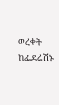ወረቀት ከፌደሬሽኑ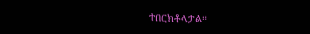ተበርክቶላታል።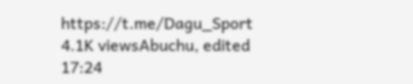https://t.me/Dagu_Sport
4.1K viewsAbuchu, edited 17:24